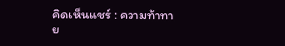คิดเห็นแชร์ : ความท้าทาย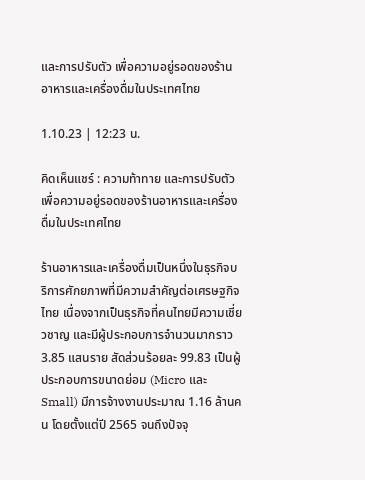และการปรับตัว เพื่อความอยู่รอดของร้านอาหารและเครื่องดื่มในประเทศไทย

1.10.23 | 12:23 น.

คิดเห็นแชร์ : ความท้าทาย และการปรับตัว เพื่อความอยู่รอดของร้านอาหารและเครื่องดื่มในประเทศไทย

ร้านอาหารและเครื่องดื่มเป็นหนึ่งในธุรกิจบริการศักยภาพที่มีความสำคัญต่อเศรษฐกิจไทย เนื่องจากเป็นธุรกิจที่คนไทยมีความเชี่ยวชาญ และมีผู้ประกอบการจำนวนมากราว 3.85 แสนราย สัดส่วนร้อยละ 99.83 เป็นผู้ประกอบการขนาดย่อม (Micro และ Small) มีการจ้างงานประมาณ 1.16 ล้านคน โดยตั้งแต่ปี 2565 จนถึงปัจจุ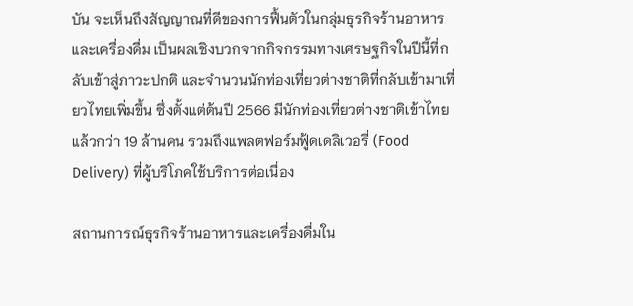บัน จะเห็นถึงสัญญาณที่ดีของการฟื้นตัวในกลุ่มธุรกิจร้านอาหารและเครื่องดื่ม เป็นผลเชิงบวกจากกิจกรรมทางเศรษฐกิจในปีนี้ที่กลับเข้าสู่ภาวะปกติ และจำนวนนักท่องเที่ยวต่างชาติที่กลับเข้ามาเที่ยวไทยเพิ่มขึ้น ซึ่งตั้งแต่ต้นปี 2566 มีนักท่องเที่ยวต่างชาติเข้าไทยแล้วกว่า 19 ล้านคน รวมถึงแพลตฟอร์มฟู้ดเดลิเวอรี่ (Food Delivery) ที่ผู้บริโภคใช้บริการต่อเนื่อง

สถานการณ์ธุรกิจร้านอาหารและเครื่องดื่มใน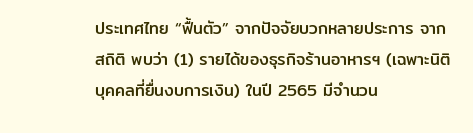ประเทศไทย “ฟื้นตัว” จากปัจจัยบวกหลายประการ จากสถิติ พบว่า (1) รายได้ของธุรกิจร้านอาหารฯ (เฉพาะนิติบุคคลที่ยื่นงบการเงิน) ในปี 2565 มีจำนวน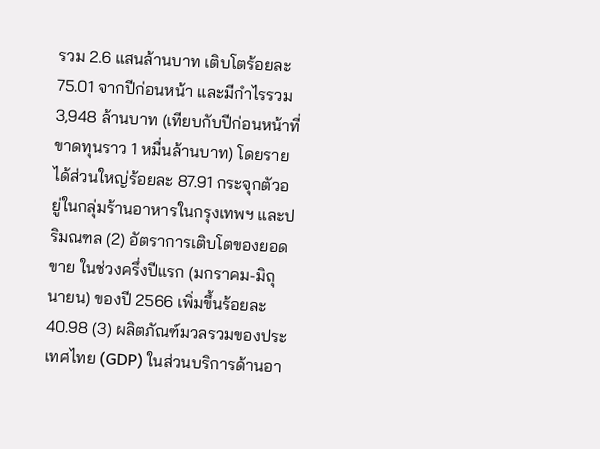รวม 2.6 แสนล้านบาท เติบโตร้อยละ 75.01 จากปีก่อนหน้า และมีกำไรรวม 3,948 ล้านบาท (เทียบกับปีก่อนหน้าที่ขาดทุนราว 1 หมื่นล้านบาท) โดยรายได้ส่วนใหญ่ร้อยละ 87.91 กระจุกตัวอยู่ในกลุ่มร้านอาหารในกรุงเทพฯ และปริมณฑล (2) อัตราการเติบโตของยอดขาย ในช่วงครึ่งปีแรก (มกราคม-มิถุนายน) ของปี 2566 เพิ่มขึ้นร้อยละ 40.98 (3) ผลิตภัณฑ์มวลรวมของประเทศไทย (GDP) ในส่วนบริการด้านอา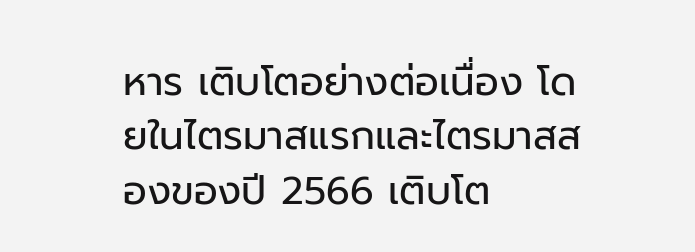หาร เติบโตอย่างต่อเนื่อง โดยในไตรมาสแรกและไตรมาสสองของปี 2566 เติบโต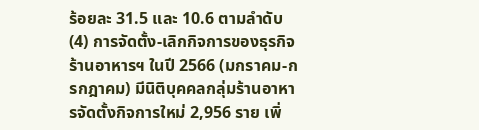ร้อยละ 31.5 และ 10.6 ตามลำดับ (4) การจัดตั้ง-เลิกกิจการของธุรกิจร้านอาหารฯ ในปี 2566 (มกราคม-กรกฎาคม) มีนิติบุคคลกลุ่มร้านอาหารจัดตั้งกิจการใหม่ 2,956 ราย เพิ่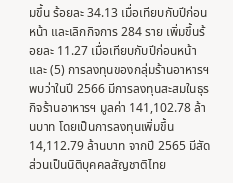มขึ้น ร้อยละ 34.13 เมื่อเทียบกับปีก่อนหน้า และเลิกกิจการ 284 ราย เพิ่มขึ้นร้อยละ 11.27 เมื่อเทียบกับปีก่อนหน้า และ (5) การลงทุนของกลุ่มร้านอาหารฯ พบว่าในปี 2566 มีการลงทุนสะสมในธุรกิจร้านอาหารฯ มูลค่า 141,102.78 ล้านบาท โดยเป็นการลงทุนเพิ่มขึ้น 14,112.79 ล้านบาท จากปี 2565 มีสัดส่วนเป็นนิติบุคคลสัญชาติไทย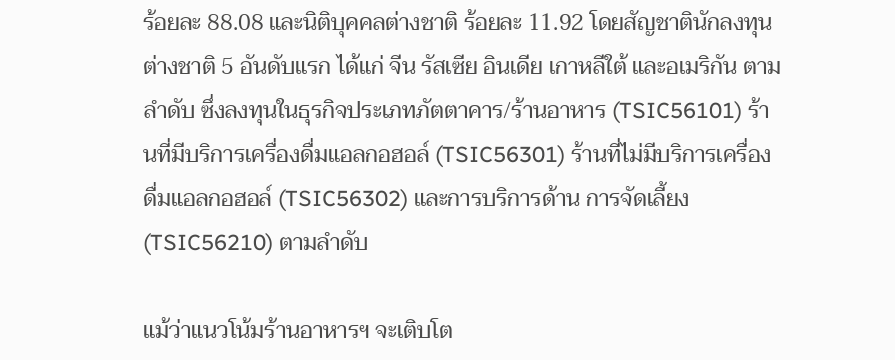ร้อยละ 88.08 และนิติบุคคลต่างชาติ ร้อยละ 11.92 โดยสัญชาตินักลงทุนต่างชาติ 5 อันดับแรก ได้แก่ จีน รัสเซีย อินเดีย เกาหลีใต้ และอเมริกัน ตามลำดับ ซึ่งลงทุนในธุรกิจประเภทภัตตาคาร/ร้านอาหาร (TSIC56101) ร้านที่มีบริการเครื่องดื่มแอลกอฮอล์ (TSIC56301) ร้านที่ไม่มีบริการเครื่องดื่มแอลกอฮอล์ (TSIC56302) และการบริการด้าน การจัดเลี้ยง (TSIC56210) ตามลำดับ

แม้ว่าแนวโน้มร้านอาหารฯ จะเติบโต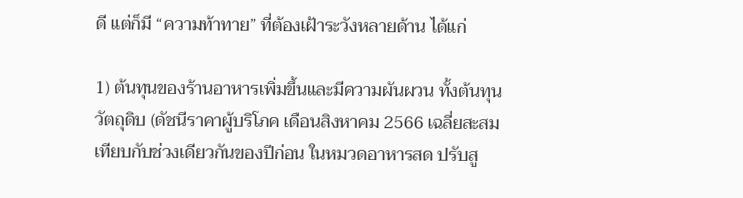ดี แต่ก็มี “ความท้าทาย” ที่ต้องเฝ้าระวังหลายด้าน ได้แก่

1) ต้นทุนของร้านอาหารเพิ่มขึ้นและมีความผันผวน ทั้งต้นทุนวัตถุดิบ (ดัชนีราคาผู้บริโภค เดือนสิงหาคม 2566 เฉลี่ยสะสมเทียบกับช่วงเดียวกันของปีก่อน ในหมวดอาหารสด ปรับสู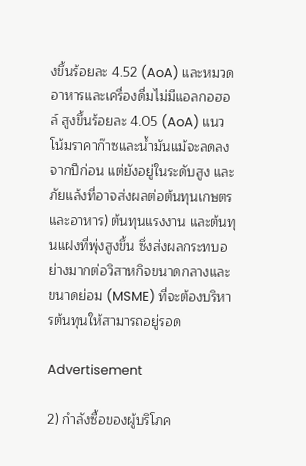งขึ้นร้อยละ 4.52 (AoA) และหมวดอาหารและเครื่องดื่มไม่มีแอลกอฮอล์ สูงขึ้นร้อยละ 4.05 (AoA) แนวโน้มราคาก๊าซและน้ำมันแม้จะลดลงจากปีก่อน แต่ยังอยู่ในระดับสูง และภัยแล้งที่อาจส่งผลต่อต้นทุนเกษตรและอาหาร) ต้นทุนแรงงาน และต้นทุนแฝงที่พุ่งสูงขึ้น ซึ่งส่งผลกระทบอย่างมากต่อวิสาหกิจขนาดกลางและขนาดย่อม (MSME) ที่จะต้องบริหารต้นทุนให้สามารถอยู่รอด

Advertisement

2) กำลังซื้อของผู้บริโภค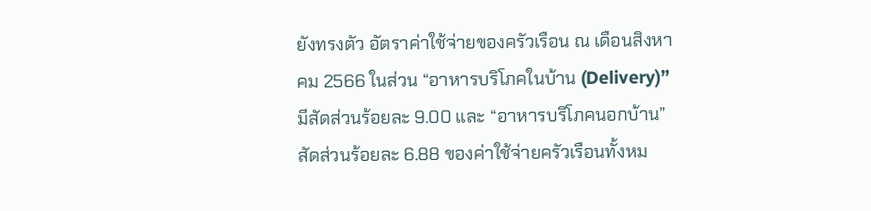ยังทรงตัว อัตราค่าใช้จ่ายของครัวเรือน ณ เดือนสิงหาคม 2566 ในส่วน “อาหารบริโภคในบ้าน (Delivery)” มีสัดส่วนร้อยละ 9.00 และ “อาหารบริโภคนอกบ้าน” สัดส่วนร้อยละ 6.88 ของค่าใช้จ่ายครัวเรือนทั้งหม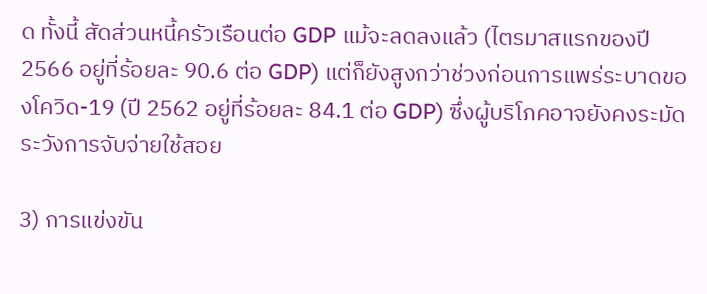ด ทั้งนี้ สัดส่วนหนี้ครัวเรือนต่อ GDP แม้จะลดลงแล้ว (ไตรมาสแรกของปี 2566 อยู่ที่ร้อยละ 90.6 ต่อ GDP) แต่ก็ยังสูงกว่าช่วงก่อนการแพร่ระบาดของโควิด-19 (ปี 2562 อยู่ที่ร้อยละ 84.1 ต่อ GDP) ซึ่งผู้บริโภคอาจยังคงระมัดระวังการจับจ่ายใช้สอย

3) การแข่งขัน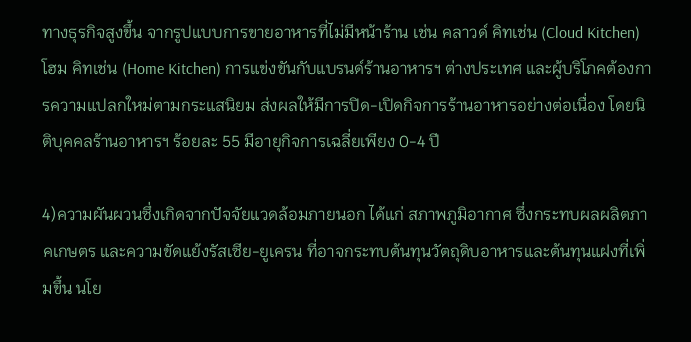ทางธุรกิจสูงขึ้น จากรูปแบบการขายอาหารที่ไม่มีหน้าร้าน เช่น คลาวด์ คิทเช่น (Cloud Kitchen) โฮม คิทเช่น (Home Kitchen) การแข่งขันกับแบรนด์ร้านอาหารฯ ต่างประเทศ และผู้บริโภคต้องการความแปลกใหม่ตามกระแสนิยม ส่งผลให้มีการปิด-เปิดกิจการร้านอาหารอย่างต่อเนื่อง โดยนิติบุคคลร้านอาหารฯ ร้อยละ 55 มีอายุกิจการเฉลี่ยเพียง 0-4 ปี

4)ความผันผวนซึ่งเกิดจากปัจจัยแวดล้อมภายนอก ได้แก่ สภาพภูมิอากาศ ซึ่งกระทบผลผลิตภาคเกษตร และความขัดแย้งรัสเซีย-ยูเครน ที่อาจกระทบต้นทุนวัตถุดิบอาหารและต้นทุนแฝงที่เพิ่มขึ้น นโย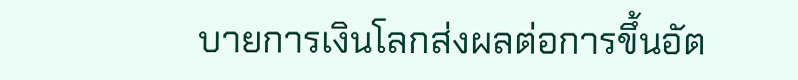บายการเงินโลกส่งผลต่อการขึ้นอัต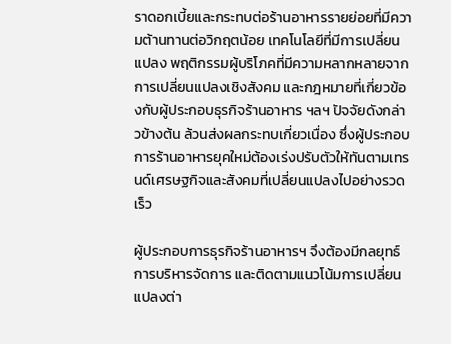ราดอกเบี้ยและกระทบต่อร้านอาหารรายย่อยที่มีความต้านทานต่อวิกฤตน้อย เทคโนโลยีที่มีการเปลี่ยนแปลง พฤติกรรมผู้บริโภคที่มีความหลากหลายจากการเปลี่ยนแปลงเชิงสังคม และกฎหมายที่เกี่ยวข้องกับผู้ประกอบธุรกิจร้านอาหาร ฯลฯ ปัจจัยดังกล่าวข้างต้น ล้วนส่งผลกระทบเกี่ยวเนื่อง ซึ่งผู้ประกอบการร้านอาหารยุคใหม่ต้องเร่งปรับตัวให้ทันตามเทรนด์เศรษฐกิจและสังคมที่เปลี่ยนแปลงไปอย่างรวดเร็ว

ผู้ประกอบการธุรกิจร้านอาหารฯ จึงต้องมีกลยุทธ์การบริหารจัดการ และติดตามแนวโน้มการเปลี่ยนแปลงต่า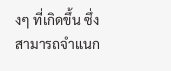งๆ ที่เกิดขึ้น ซึ่งสามารถจำแนก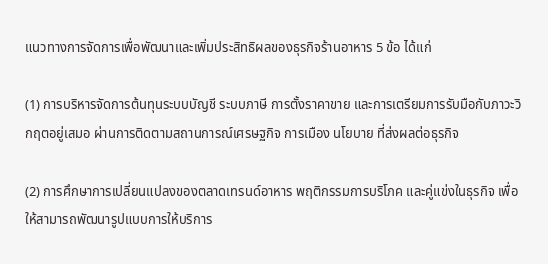แนวทางการจัดการเพื่อพัฒนาและเพิ่มประสิทธิผลของธุรกิจร้านอาหาร 5 ข้อ ได้แก่

(1) การบริหารจัดการต้นทุนระบบบัญชี ระบบภาษี การตั้งราคาขาย และการเตรียมการรับมือกับภาวะวิกฤตอยู่เสมอ ผ่านการติดตามสถานการณ์เศรษฐกิจ การเมือง นโยบาย ที่ส่งผลต่อธุรกิจ

(2) การศึกษาการเปลี่ยนแปลงของตลาดเทรนด์อาหาร พฤติกรรมการบริโภค และคู่แข่งในธุรกิจ เพื่อให้สามารถพัฒนารูปแบบการให้บริการ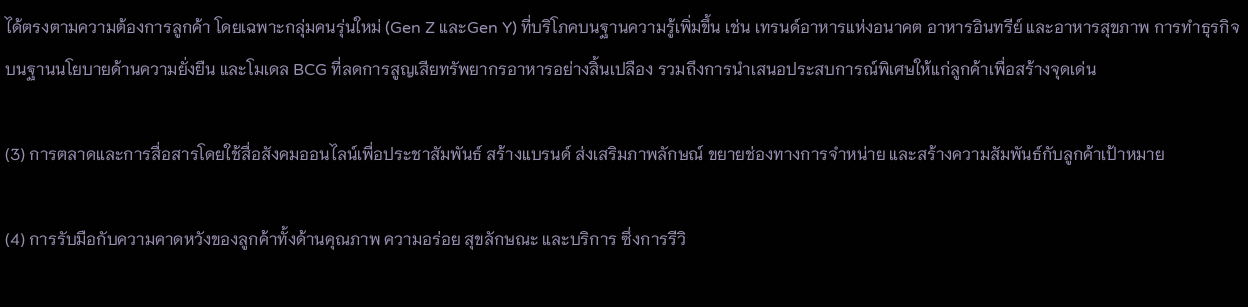ได้ตรงตามความต้องการลูกค้า โดยเฉพาะกลุ่มคนรุ่นใหม่ (Gen Z และGen Y) ที่บริโภคบนฐานความรู้เพิ่มขึ้น เช่น เทรนด์อาหารแห่งอนาคต อาหารอินทรีย์ และอาหารสุขภาพ การทำธุรกิจบนฐานนโยบายด้านความยั่งยืน และโมเดล BCG ที่ลดการสูญเสียทรัพยากรอาหารอย่างสิ้นเปลือง รวมถึงการนำเสนอประสบการณ์พิเศษให้แก่ลูกค้าเพื่อสร้างจุดเด่น

(3) การตลาดและการสื่อสารโดยใช้สื่อสังคมออนไลน์เพื่อประชาสัมพันธ์ สร้างแบรนด์ ส่งเสริมภาพลักษณ์ ขยายช่องทางการจำหน่าย และสร้างความสัมพันธ์กับลูกค้าเป้าหมาย

(4) การรับมือกับความคาดหวังของลูกค้าทั้งด้านคุณภาพ ความอร่อย สุขลักษณะ และบริการ ซึ่งการรีวิ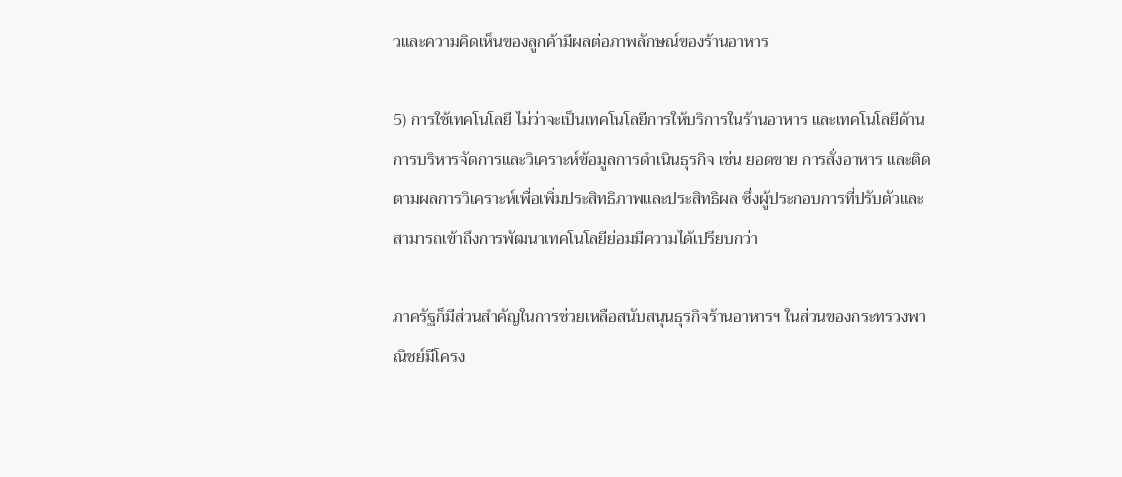วและความคิดเห็นของลูกค้ามีผลต่อภาพลักษณ์ของร้านอาหาร

5) การใช้เทคโนโลยี ไม่ว่าจะเป็นเทคโนโลยีการให้บริการในร้านอาหาร และเทคโนโลยีด้านการบริหารจัดการและวิเคราะห์ข้อมูลการดำเนินธุรกิจ เช่น ยอดขาย การสั่งอาหาร และติดตามผลการวิเคราะห์เพื่อเพิ่มประสิทธิภาพและประสิทธิผล ซึ่งผู้ประกอบการที่ปรับตัวและสามารถเข้าถึงการพัฒนาเทคโนโลยีย่อมมีความได้เปรียบกว่า

ภาครัฐก็มีส่วนสำคัญในการช่วยเหลือสนับสนุนธุรกิจร้านอาหารฯ ในส่วนของกระทรวงพาณิชย์มีโครง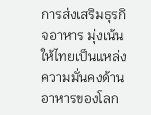การส่งเสริมธุรกิจอาหาร มุ่งเน้นให้ไทยเป็นแหล่งความมั่นคงด้านอาหารของโลก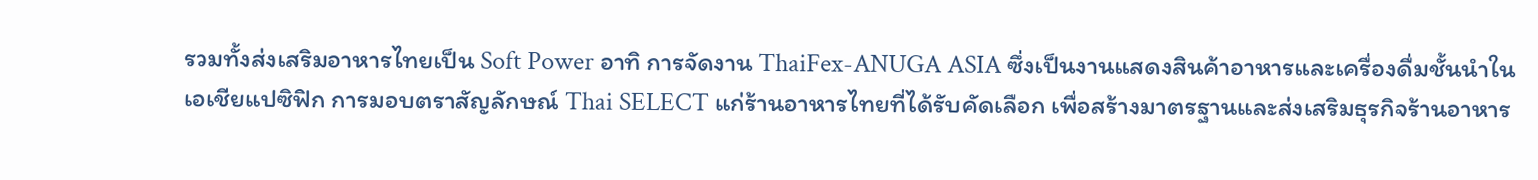รวมทั้งส่งเสริมอาหารไทยเป็น Soft Power อาทิ การจัดงาน ThaiFex-ANUGA ASIA ซึ่งเป็นงานแสดงสินค้าอาหารและเครื่องดื่มชั้นนำในเอเชียแปซิฟิก การมอบตราสัญลักษณ์ Thai SELECT แก่ร้านอาหารไทยที่ได้รับคัดเลือก เพื่อสร้างมาตรฐานและส่งเสริมธุรกิจร้านอาหาร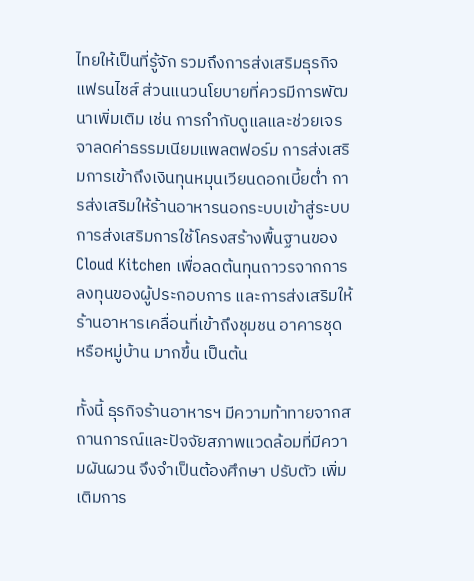ไทยให้เป็นที่รู้จัก รวมถึงการส่งเสริมธุรกิจแฟรนไชส์ ส่วนแนวนโยบายที่ควรมีการพัฒนาเพิ่มเติม เช่น การกำกับดูแลและช่วยเจรจาลดค่าธรรมเนียมแพลตฟอร์ม การส่งเสริมการเข้าถึงเงินทุนหมุนเวียนดอกเบี้ยต่ำ การส่งเสริมให้ร้านอาหารนอกระบบเข้าสู่ระบบ การส่งเสริมการใช้โครงสร้างพื้นฐานของ Cloud Kitchen เพื่อลดต้นทุนถาวรจากการลงทุนของผู้ประกอบการ และการส่งเสริมให้ร้านอาหารเคลื่อนที่เข้าถึงชุมชน อาคารชุด หรือหมู่บ้าน มากขึ้น เป็นต้น

ทั้งนี้ ธุรกิจร้านอาหารฯ มีความท้าทายจากสถานการณ์และปัจจัยสภาพแวดล้อมที่มีความผันผวน จึงจำเป็นต้องศึกษา ปรับตัว เพิ่มเติมการ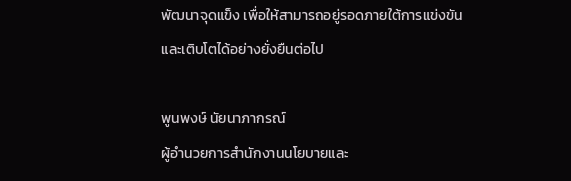พัฒนาจุดแข็ง เพื่อให้สามารถอยู่รอดภายใต้การแข่งขันและเติบโตได้อย่างยั่งยืนต่อไป

พูนพงษ์ นัยนาภากรณ์
ผู้อำนวยการสำนักงานนโยบายและ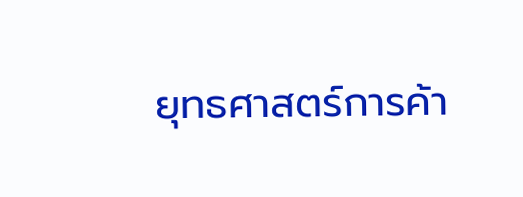ยุทธศาสตร์การค้า